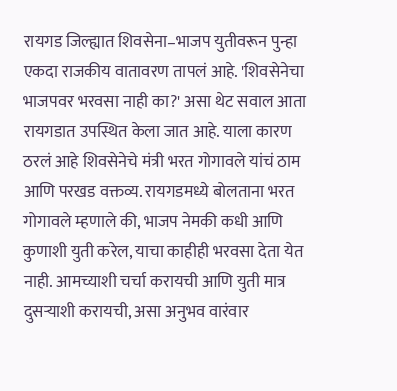रायगड जिल्ह्यात शिवसेना–भाजप युतीवरून पुन्हा एकदा राजकीय वातावरण तापलं आहे. 'शिवसेनेचा भाजपवर भरवसा नाही का?' असा थेट सवाल आता रायगडात उपस्थित केला जात आहे. याला कारण ठरलं आहे शिवसेनेचे मंत्री भरत गोगावले यांचं ठाम आणि परखड वक्तव्य. रायगडमध्ये बोलताना भरत गोगावले म्हणाले की, भाजप नेमकी कधी आणि कुणाशी युती करेल, याचा काहीही भरवसा देता येत नाही. आमच्याशी चर्चा करायची आणि युती मात्र दुसऱ्याशी करायची, असा अनुभव वारंवार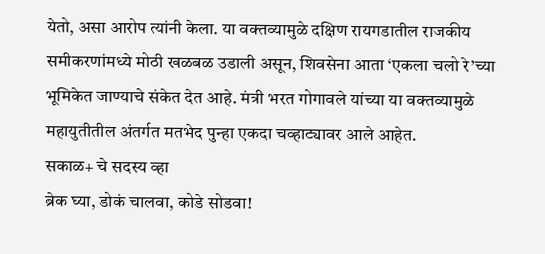येतो, असा आरोप त्यांनी केला. या वक्तव्यामुळे दक्षिण रायगडातील राजकीय समीकरणांमध्ये मोठी खळबळ उडाली असून, शिवसेना आता ‘एकला चलो रे’च्या भूमिकेत जाण्याचे संकेत देत आहे. मंत्री भरत गोगावले यांच्या या वक्तव्यामुळे महायुतीतील अंतर्गत मतभेद पुन्हा एकदा चव्हाट्यावर आले आहेत.
सकाळ+ चे सदस्य व्हा
ब्रेक घ्या, डोकं चालवा, कोडे सोडवा!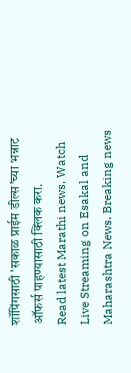शॉपिंगसाठी 'सकाळ प्राईम डील्स'च्या भन्नाट ऑफर्स पाहण्यासाठी क्लिक करा.
Read latest Marathi news, Watch Live Streaming on Esakal and Maharashtra News. Breaking news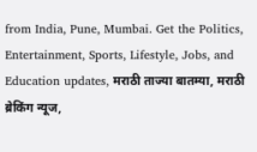from India, Pune, Mumbai. Get the Politics, Entertainment, Sports, Lifestyle, Jobs, and Education updates, मराठी ताज्या बातम्या, मराठी ब्रेकिंग न्यूज,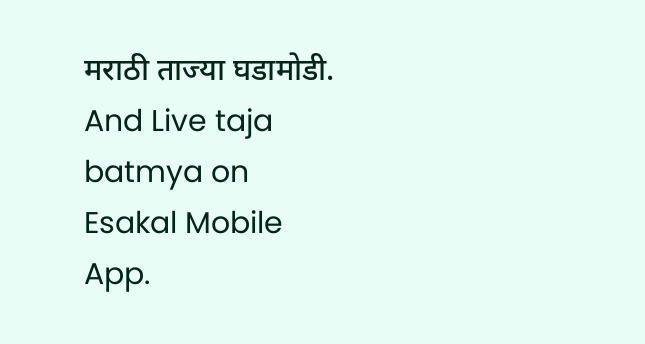मराठी ताज्या घडामोडी. And Live taja batmya on Esakal Mobile App.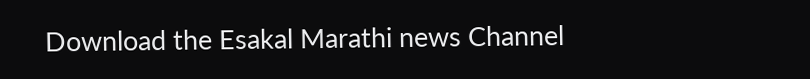Download the Esakal Marathi news Channel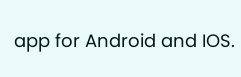app for Android and IOS.